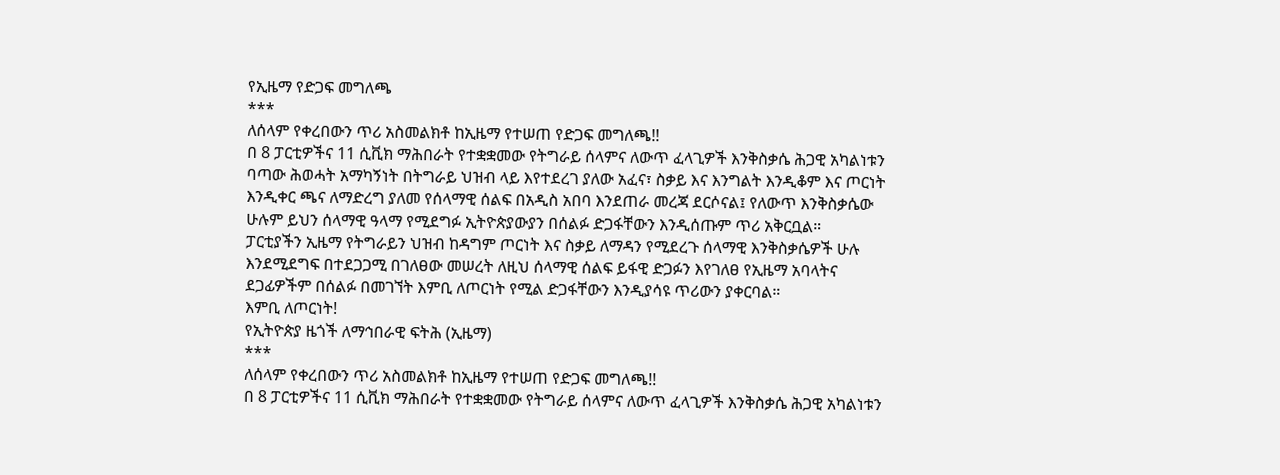የኢዜማ የድጋፍ መግለጫ
***
ለሰላም የቀረበውን ጥሪ አስመልክቶ ከኢዜማ የተሠጠ የድጋፍ መግለጫ!!
በ 8 ፓርቲዎችና 11 ሲቪክ ማሕበራት የተቋቋመው የትግራይ ሰላምና ለውጥ ፈላጊዎች እንቅስቃሴ ሕጋዊ አካልነቱን ባጣው ሕወሓት አማካኝነት በትግራይ ህዝብ ላይ እየተደረገ ያለው አፈና፣ ስቃይ እና እንግልት እንዲቆም እና ጦርነት እንዲቀር ጫና ለማድረግ ያለመ የሰላማዊ ሰልፍ በአዲስ አበባ እንደጠራ መረጃ ደርሶናል፤ የለውጥ እንቅስቃሴው ሁሉም ይህን ሰላማዊ ዓላማ የሚደግፉ ኢትዮጵያውያን በሰልፉ ድጋፋቸውን እንዲሰጡም ጥሪ አቅርቧል።
ፓርቲያችን ኢዜማ የትግራይን ህዝብ ከዳግም ጦርነት እና ስቃይ ለማዳን የሚደረጉ ሰላማዊ እንቅስቃሴዎች ሁሉ እንደሚደግፍ በተደጋጋሚ በገለፀው መሠረት ለዚህ ሰላማዊ ሰልፍ ይፋዊ ድጋፉን እየገለፀ የኢዜማ አባላትና ደጋፊዎችም በሰልፉ በመገኘት እምቢ ለጦርነት የሚል ድጋፋቸውን እንዲያሳዩ ጥሪውን ያቀርባል።
እምቢ ለጦርነት!
የኢትዮጵያ ዜጎች ለማኅበራዊ ፍትሕ (ኢዜማ)
***
ለሰላም የቀረበውን ጥሪ አስመልክቶ ከኢዜማ የተሠጠ የድጋፍ መግለጫ!!
በ 8 ፓርቲዎችና 11 ሲቪክ ማሕበራት የተቋቋመው የትግራይ ሰላምና ለውጥ ፈላጊዎች እንቅስቃሴ ሕጋዊ አካልነቱን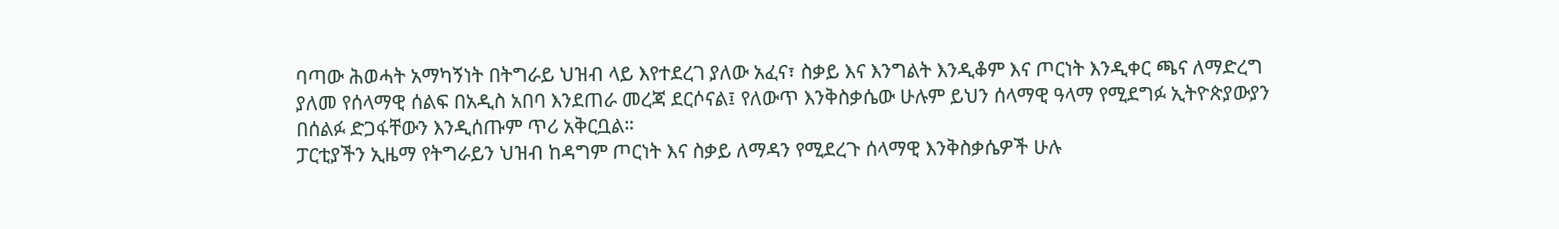ባጣው ሕወሓት አማካኝነት በትግራይ ህዝብ ላይ እየተደረገ ያለው አፈና፣ ስቃይ እና እንግልት እንዲቆም እና ጦርነት እንዲቀር ጫና ለማድረግ ያለመ የሰላማዊ ሰልፍ በአዲስ አበባ እንደጠራ መረጃ ደርሶናል፤ የለውጥ እንቅስቃሴው ሁሉም ይህን ሰላማዊ ዓላማ የሚደግፉ ኢትዮጵያውያን በሰልፉ ድጋፋቸውን እንዲሰጡም ጥሪ አቅርቧል።
ፓርቲያችን ኢዜማ የትግራይን ህዝብ ከዳግም ጦርነት እና ስቃይ ለማዳን የሚደረጉ ሰላማዊ እንቅስቃሴዎች ሁሉ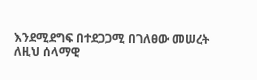እንደሚደግፍ በተደጋጋሚ በገለፀው መሠረት ለዚህ ሰላማዊ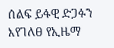ሰልፍ ይፋዊ ድጋፉን እየገለፀ የኢዜማ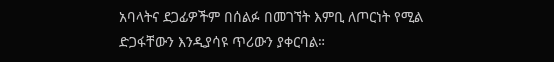አባላትና ደጋፊዎችም በሰልፉ በመገኘት እምቢ ለጦርነት የሚል ድጋፋቸውን እንዲያሳዩ ጥሪውን ያቀርባል።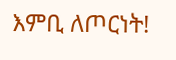እምቢ ለጦርነት!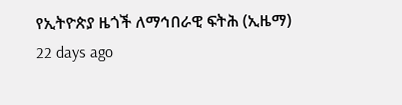የኢትዮጵያ ዜጎች ለማኅበራዊ ፍትሕ (ኢዜማ)
22 days ago